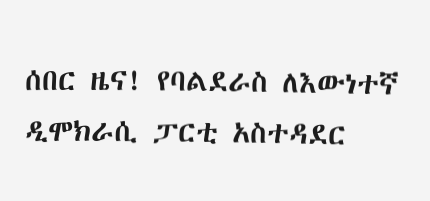ሰበር ዜና! የባልደራስ ለእውነተኛ ዲሞክራሲ ፓርቲ አስተዳደር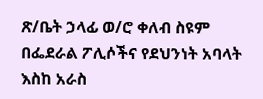ጽ/ቤት ኃላፊ ወ/ሮ ቀለብ ስዩም በፌደራል ፖሊሶችና የደህንነት አባላት እስከ አራስ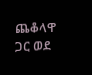ጨቆላዋ ጋር ወደ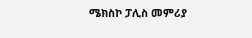ሜክስኮ ፓሊስ መምሪያ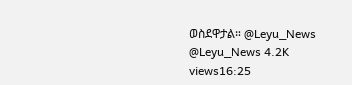ወስደዋታል። @Leyu_News @Leyu_News 4.2K views16:25